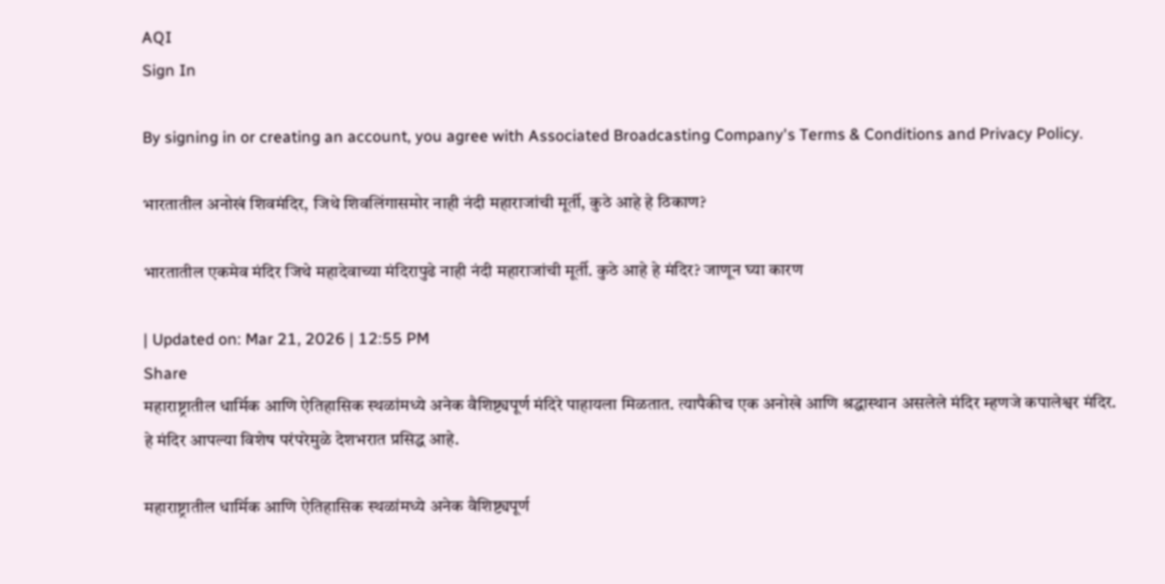AQI
Sign In

By signing in or creating an account, you agree with Associated Broadcasting Company's Terms & Conditions and Privacy Policy.

भारतातील अनोखं शिवमंदिर, जिथे शिवलिंगासमोर नाही नंदी महाराजांची मूर्ती, कुठे आहे हे ठिकाण?

भारतातील एकमेव मंदिर जिथे महादेवाच्या मंदिरापुढे नाही नंदी महाराजांची मूर्ती. कुठे आहे हे मंदिर? जाणून घ्या कारण

| Updated on: Mar 21, 2026 | 12:55 PM
Share
महाराष्ट्रातील धार्मिक आणि ऐतिहासिक स्थळांमध्ये अनेक वैशिष्ट्यपूर्ण मंदिरे पाहायला मिळतात. त्यापैकीच एक अनोखे आणि श्रद्धास्थान असलेले मंदिर म्हणजे कपालेश्वर मंदिर. हे मंदिर आपल्या विशेष परंपरेमुळे देशभरात प्रसिद्ध आहे.

महाराष्ट्रातील धार्मिक आणि ऐतिहासिक स्थळांमध्ये अनेक वैशिष्ट्यपूर्ण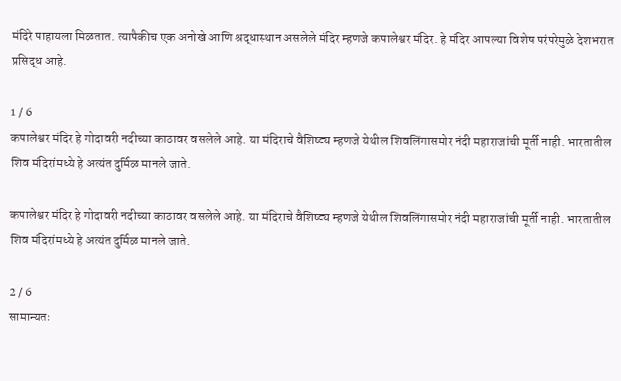मंदिरे पाहायला मिळतात. त्यापैकीच एक अनोखे आणि श्रद्धास्थान असलेले मंदिर म्हणजे कपालेश्वर मंदिर. हे मंदिर आपल्या विशेष परंपरेमुळे देशभरात प्रसिद्ध आहे.

1 / 6
कपालेश्वर मंदिर हे गोदावरी नदीच्या काठावर वसलेले आहे. या मंदिराचे वैशिष्ट्य म्हणजे येथील शिवलिंगासमोर नंदी महाराजांची मूर्ती नाही. भारतातील शिव मंदिरांमध्ये हे अत्यंत दुर्मिळ मानले जाते.

कपालेश्वर मंदिर हे गोदावरी नदीच्या काठावर वसलेले आहे. या मंदिराचे वैशिष्ट्य म्हणजे येथील शिवलिंगासमोर नंदी महाराजांची मूर्ती नाही. भारतातील शिव मंदिरांमध्ये हे अत्यंत दुर्मिळ मानले जाते.

2 / 6
सामान्यतः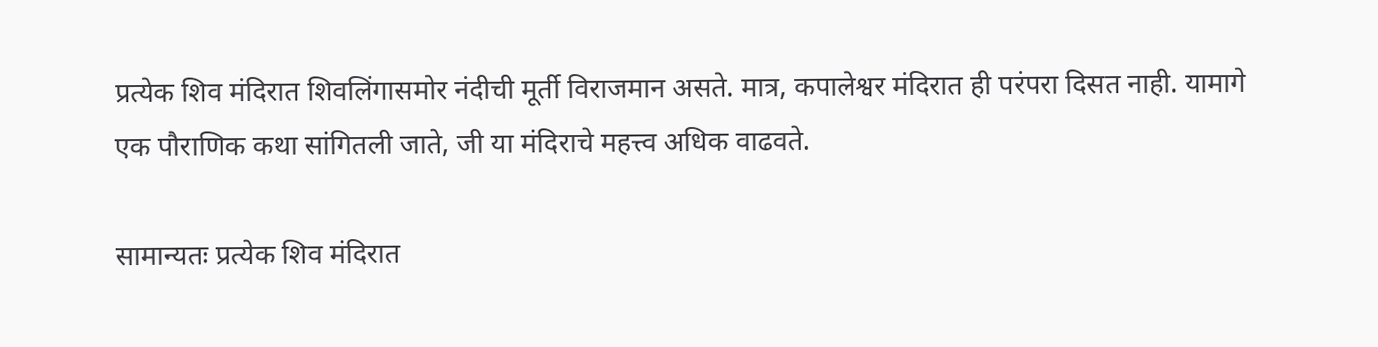प्रत्येक शिव मंदिरात शिवलिंगासमोर नंदीची मूर्ती विराजमान असते. मात्र, कपालेश्वर मंदिरात ही परंपरा दिसत नाही. यामागे एक पौराणिक कथा सांगितली जाते, जी या मंदिराचे महत्त्व अधिक वाढवते.

सामान्यतः प्रत्येक शिव मंदिरात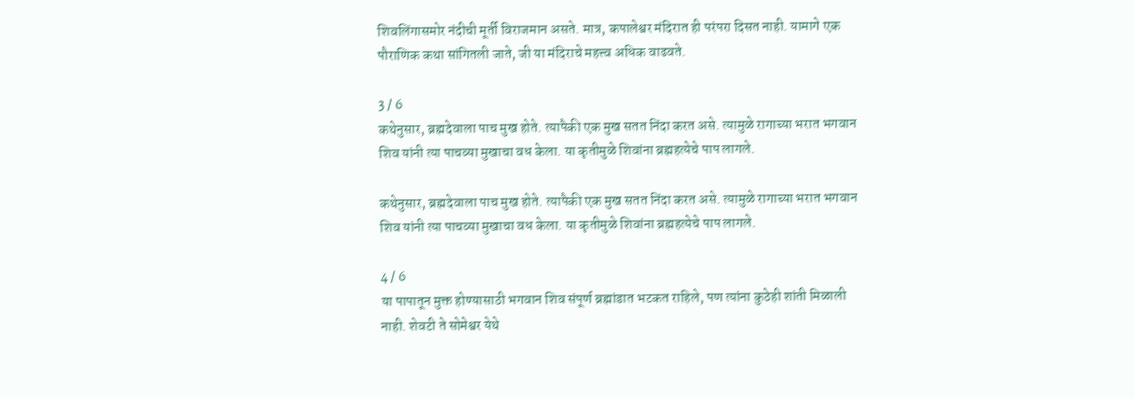शिवलिंगासमोर नंदीची मूर्ती विराजमान असते. मात्र, कपालेश्वर मंदिरात ही परंपरा दिसत नाही. यामागे एक पौराणिक कथा सांगितली जाते, जी या मंदिराचे महत्त्व अधिक वाढवते.

3 / 6
कथेनुसार, ब्रह्मदेवाला पाच मुख होते. त्यापैकी एक मुख सतत निंदा करत असे. त्यामुळे रागाच्या भरात भगवान शिव यांनी त्या पाचव्या मुखाचा वध केला. या कृतीमुळे शिवांना ब्रह्महत्येचे पाप लागले.

कथेनुसार, ब्रह्मदेवाला पाच मुख होते. त्यापैकी एक मुख सतत निंदा करत असे. त्यामुळे रागाच्या भरात भगवान शिव यांनी त्या पाचव्या मुखाचा वध केला. या कृतीमुळे शिवांना ब्रह्महत्येचे पाप लागले.

4 / 6
या पापातून मुक्त होण्यासाठी भगवान शिव संपूर्ण ब्रह्मांडात भटकत राहिले, पण त्यांना कुठेही शांती मिळाली नाही. शेवटी ते सोमेश्वर येथे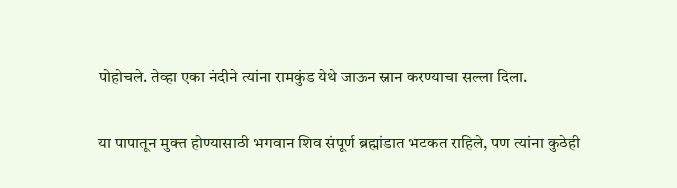पोहोचले. तेव्हा एका नंदीने त्यांना रामकुंड येथे जाऊन स्नान करण्याचा सल्ला दिला.

या पापातून मुक्त होण्यासाठी भगवान शिव संपूर्ण ब्रह्मांडात भटकत राहिले, पण त्यांना कुठेही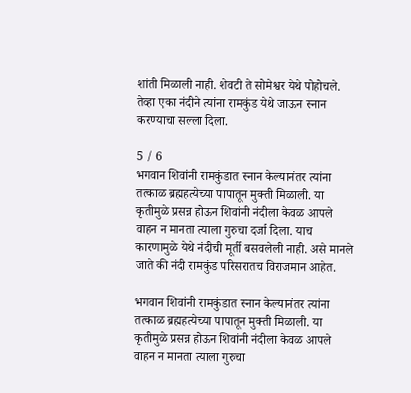शांती मिळाली नाही. शेवटी ते सोमेश्वर येथे पोहोचले. तेव्हा एका नंदीने त्यांना रामकुंड येथे जाऊन स्नान करण्याचा सल्ला दिला.

5 / 6
भगवान शिवांनी रामकुंडात स्नान केल्यानंतर त्यांना तत्काळ ब्रह्महत्येच्या पापातून मुक्ती मिळाली. या कृतीमुळे प्रसन्न होऊन शिवांनी नंदीला केवळ आपले वाहन न मानता त्याला गुरुचा दर्जा दिला. याच कारणामुळे येथे नंदीची मूर्ती बसवलेली नाही. असे मानले जाते की नंदी रामकुंड परिसरातच विराजमान आहेत.

भगवान शिवांनी रामकुंडात स्नान केल्यानंतर त्यांना तत्काळ ब्रह्महत्येच्या पापातून मुक्ती मिळाली. या कृतीमुळे प्रसन्न होऊन शिवांनी नंदीला केवळ आपले वाहन न मानता त्याला गुरुचा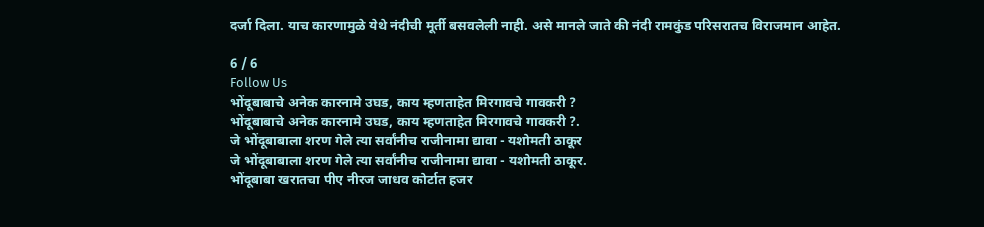दर्जा दिला. याच कारणामुळे येथे नंदीची मूर्ती बसवलेली नाही. असे मानले जाते की नंदी रामकुंड परिसरातच विराजमान आहेत.

6 / 6
Follow Us
भोंदूबाबाचे अनेक कारनामे उघड, काय म्हणताहेत मिरगावचे गावकरी ?
भोंदूबाबाचे अनेक कारनामे उघड, काय म्हणताहेत मिरगावचे गावकरी ?.
जे भोंदूबाबाला शरण गेले त्या सर्वांनीच राजीनामा द्यावा - यशोमती ठाकूर
जे भोंदूबाबाला शरण गेले त्या सर्वांनीच राजीनामा द्यावा - यशोमती ठाकूर.
भोंदूबाबा खरातचा पीए नीरज जाधव कोर्टात हजर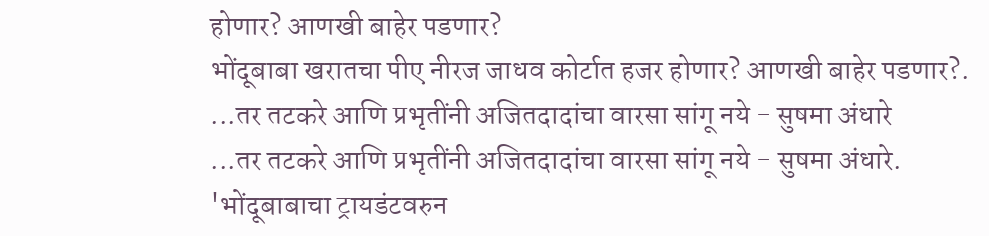होणार? आणखी बाहेर पडणार?
भोंदूबाबा खरातचा पीए नीरज जाधव कोर्टात हजर होणार? आणखी बाहेर पडणार?.
...तर तटकरे आणि प्रभृतींनी अजितदादांचा वारसा सांगू नये - सुषमा अंधारे
...तर तटकरे आणि प्रभृतींनी अजितदादांचा वारसा सांगू नये - सुषमा अंधारे.
'भोंदूबाबाचा ट्रायडंटवरुन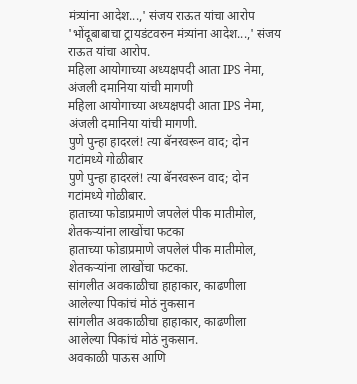मंत्र्यांना आदेश...,' संजय राऊत यांचा आरोप
'भोंदूबाबाचा ट्रायडंटवरुन मंत्र्यांना आदेश...,' संजय राऊत यांचा आरोप.
महिला आयोगाच्या अध्यक्षपदी आता IPS नेमा, अंजली दमानिया यांची मागणी
महिला आयोगाच्या अध्यक्षपदी आता IPS नेमा, अंजली दमानिया यांची मागणी.
पुणे पुन्हा हादरलं! त्या बॅनरवरून वाद; दोन गटांमध्ये गोळीबार
पुणे पुन्हा हादरलं! त्या बॅनरवरून वाद; दोन गटांमध्ये गोळीबार.
हाताच्या फोडाप्रमाणे जपलेलं पीक मातीमोल, शेतकऱ्यांना लाखोंचा फटका
हाताच्या फोडाप्रमाणे जपलेलं पीक मातीमोल, शेतकऱ्यांना लाखोंचा फटका.
सांगलीत अवकाळीचा हाहाकार, काढणीला आलेल्या पिकांचं मोठं नुकसान
सांगलीत अवकाळीचा हाहाकार, काढणीला आलेल्या पिकांचं मोठं नुकसान.
अवकाळी पाऊस आणि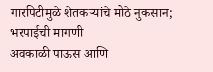गारपिटीमुळे शेतकऱ्यांचे मोठे नुकसान; भरपाईची मागणी
अवकाळी पाऊस आणि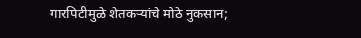गारपिटीमुळे शेतकऱ्यांचे मोठे नुकसान;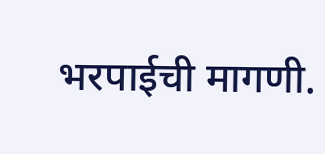भरपाईची मागणी.